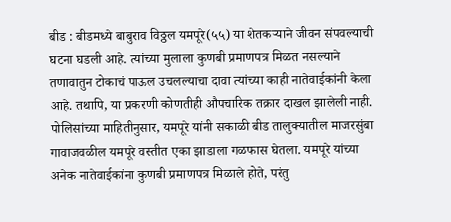बीड : बीडमध्ये बाबुराव विठ्ठल यमपूरे(५५) या शेतकऱ्याने जीवन संपवल्याची घटना घडली आहे. त्यांच्या मुलाला कुणबी प्रमाणपत्र मिळत नसल्याने तणावातुन टोकाचं पाऊल उचलल्याचा दावा त्यांच्या काही नातेवाईकांनी केला आहे. तथापि, या प्रकरणी कोणतीही औपचारिक तक्रार दाखल झालेली नाही. पोलिसांच्या माहितीनुसार, यमपूरे यांनी सकाळी बीड तालुक्यातील माजरसुंबा गावाजवळील यमपूरे वस्तीत एका झाडाला गळफास घेतला. यमपूरे यांच्या अनेक नातेवाईकांना कुणबी प्रमाणपत्र मिळाले होते, परंतु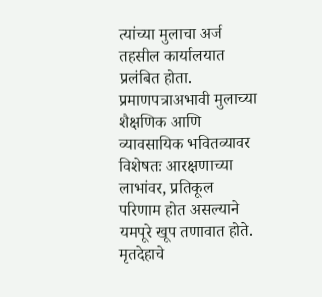त्यांच्या मुलाचा अर्ज तहसील कार्यालयात प्रलंबित होता. प्रमाणपत्राअभावी मुलाच्या शैक्षणिक आणि व्यावसायिक भवितव्यावर विशेषतः आरक्षणाच्या लाभांवर, प्रतिकूल परिणाम होत असल्याने यमपूरे खूप तणावात होते. मृतदेहाचे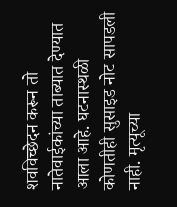शवविच्छेदन करून तो नातेवाईकांच्या ताब्यात देण्यात आला आहे. घटनास्थळी कोणतीही सुसाइड नोट सापडली नाही. मृत्यूच्या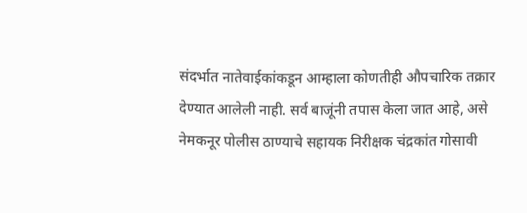संदर्भात नातेवाईकांकडून आम्हाला कोणतीही औपचारिक तक्रार देण्यात आलेली नाही. सर्व बाजूंनी तपास केला जात आहे, असे नेमकनूर पोलीस ठाण्याचे सहायक निरीक्षक चंद्रकांत गोसावी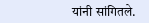यांनी सांगितले.